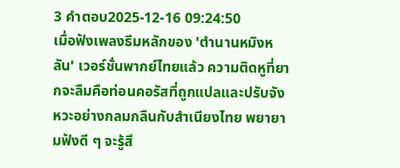3 คำตอบ2025-12-16 09:24:50
เมื่อฟังเพลงธีมหลักของ 'ตํานานหมิงหลัน' เวอร์ชั่นพากย์ไทยแล้ว ความติดหูที่ยากจะลืมคือท่อนคอรัสที่ถูกแปลและปรับจังหวะอย่างกลมกลืนกับสำเนียงไทย พยายามฟังดี ๆ จะรู้สึ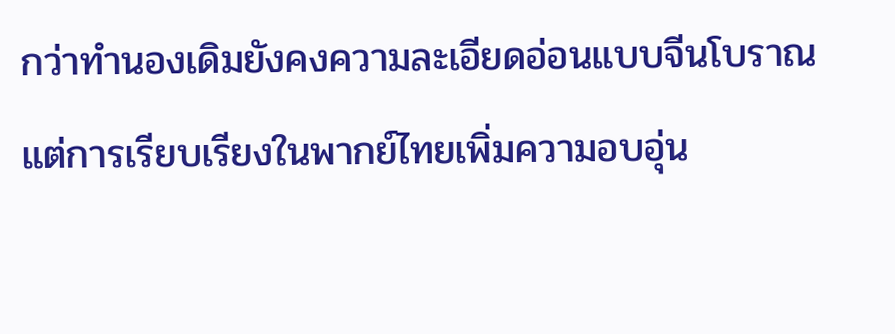กว่าทำนองเดิมยังคงความละเอียดอ่อนแบบจีนโบราณ แต่การเรียบเรียงในพากย์ไทยเพิ่มความอบอุ่น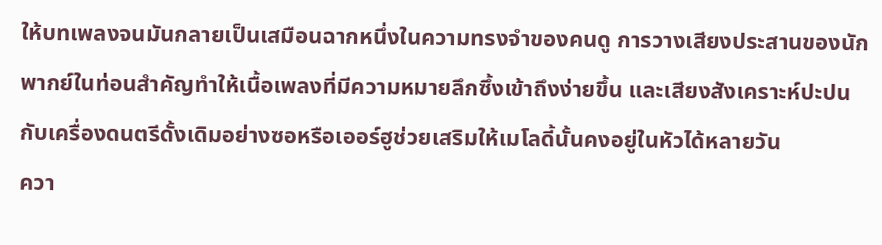ให้บทเพลงจนมันกลายเป็นเสมือนฉากหนึ่งในความทรงจำของคนดู การวางเสียงประสานของนักพากย์ในท่อนสำคัญทำให้เนื้อเพลงที่มีความหมายลึกซึ้งเข้าถึงง่ายขึ้น และเสียงสังเคราะห์ปะปนกับเครื่องดนตรีดั้งเดิมอย่างซอหรือเออร์ฮูช่วยเสริมให้เมโลดี้นั้นคงอยู่ในหัวได้หลายวัน
ควา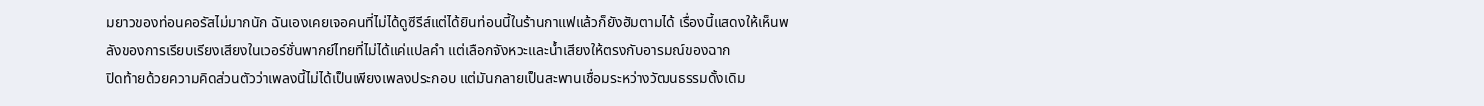มยาวของท่อนคอรัสไม่มากนัก ฉันเองเคยเจอคนที่ไม่ได้ดูซีรีส์แต่ได้ยินท่อนนี้ในร้านกาแฟแล้วก็ยังฮัมตามได้ เรื่องนี้แสดงให้เห็นพลังของการเรียบเรียงเสียงในเวอร์ชั่นพากย์ไทยที่ไม่ได้แค่แปลคำ แต่เลือกจังหวะและน้ำเสียงให้ตรงกับอารมณ์ของฉาก
ปิดท้ายด้วยความคิดส่วนตัวว่าเพลงนี้ไม่ได้เป็นเพียงเพลงประกอบ แต่มันกลายเป็นสะพานเชื่อมระหว่างวัฒนธรรมดั้งเดิม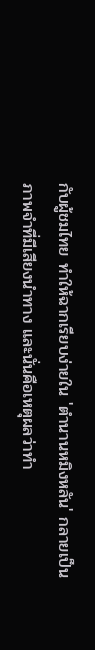กับผู้ชมไทย ทำให้ฉากเรียบง่ายใน 'ตํานานหมิงหลัน' กลายเป็นภาพจำที่มีเสียงนำทาง และนั่นคือเหตุผลว่าทำ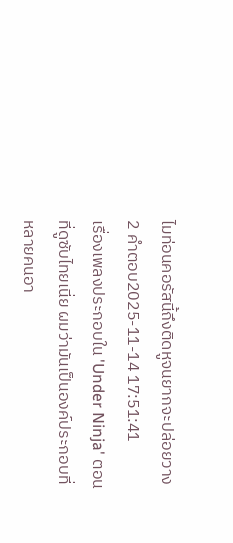ไมท่อนคอรัสนี้ถึงติดหูจนยากจะปล่อยวาง
2 คำตอบ2025-11-14 17:51:41
เรื่องเพลงประกอบใน 'Under Ninja' ตอนที่ดูซับไทยเนี่ย ผมว่ามันเป็นองค์ประกอบที่หลายคนอา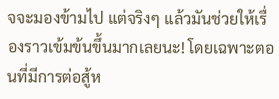จจะมองข้ามไป แต่จริงๆ แล้วมันช่วยให้เรื่องราวเข้มข้นขึ้นมากเลยนะ! โดยเฉพาะตอนที่มีการต่อสู้ห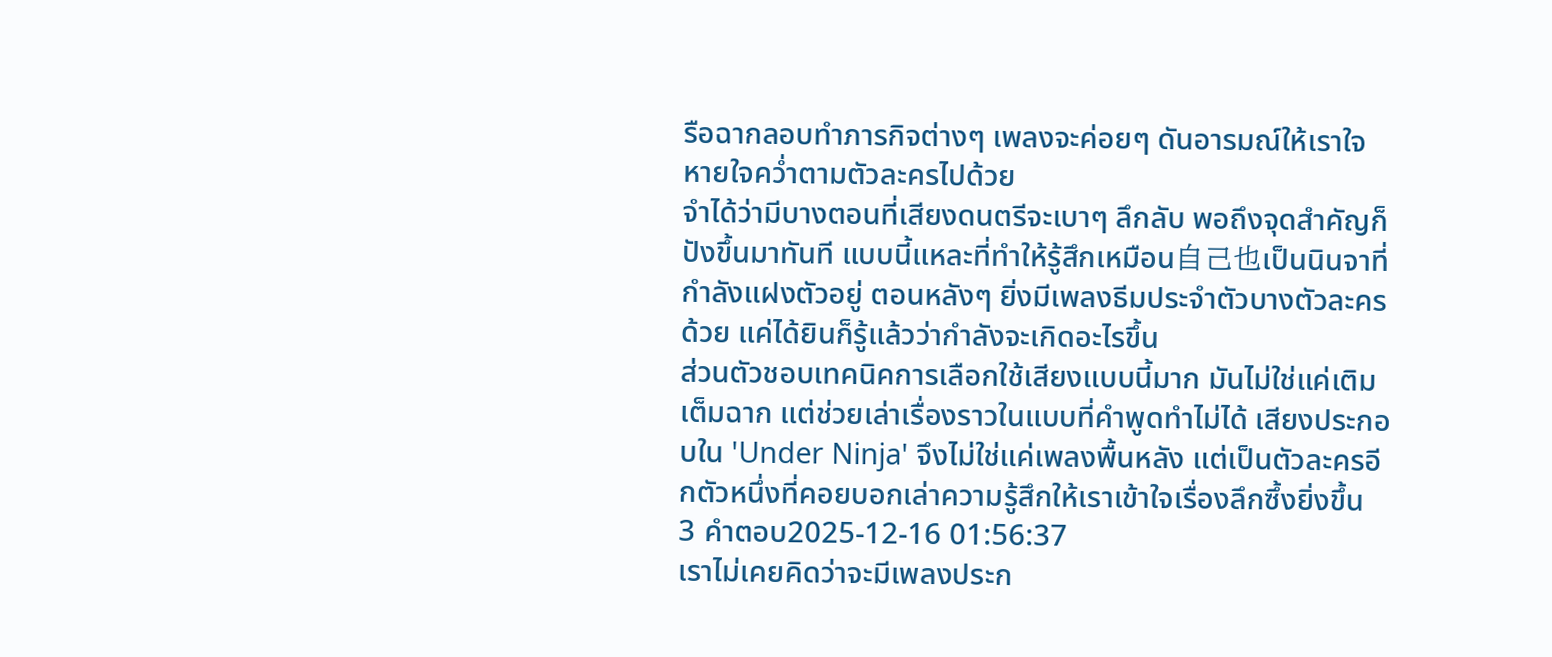รือฉากลอบทำภารกิจต่างๆ เพลงจะค่อยๆ ดันอารมณ์ให้เราใจหายใจคว่ำตามตัวละครไปด้วย
จำได้ว่ามีบางตอนที่เสียงดนตรีจะเบาๆ ลึกลับ พอถึงจุดสำคัญก็ปังขึ้นมาทันที แบบนี้แหละที่ทำให้รู้สึกเหมือน自己也เป็นนินจาที่กำลังแฝงตัวอยู่ ตอนหลังๆ ยิ่งมีเพลงธีมประจำตัวบางตัวละครด้วย แค่ได้ยินก็รู้แล้วว่ากำลังจะเกิดอะไรขึ้น
ส่วนตัวชอบเทคนิคการเลือกใช้เสียงแบบนี้มาก มันไม่ใช่แค่เติมเต็มฉาก แต่ช่วยเล่าเรื่องราวในแบบที่คำพูดทำไม่ได้ เสียงประกอบใน 'Under Ninja' จึงไม่ใช่แค่เพลงพื้นหลัง แต่เป็นตัวละครอีกตัวหนึ่งที่คอยบอกเล่าความรู้สึกให้เราเข้าใจเรื่องลึกซึ้งยิ่งขึ้น
3 คำตอบ2025-12-16 01:56:37
เราไม่เคยคิดว่าจะมีเพลงประก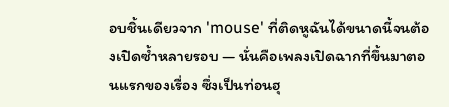อบชิ้นเดียวจาก 'mouse' ที่ติดหูฉันได้ขนาดนี้จนต้องเปิดซ้ำหลายรอบ — นั่นคือเพลงเปิดฉากที่ขึ้นมาตอนแรกของเรื่อง ซึ่งเป็นท่อนฮุ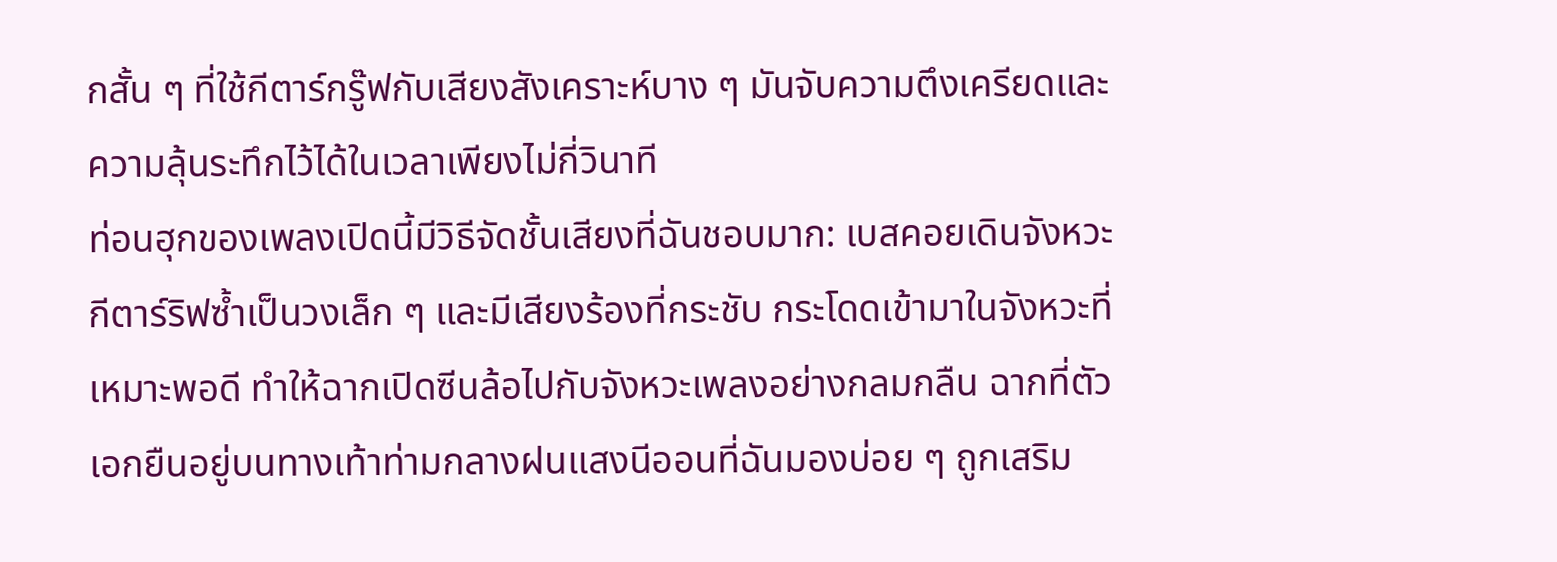กสั้น ๆ ที่ใช้กีตาร์กรู๊ฟกับเสียงสังเคราะห์บาง ๆ มันจับความตึงเครียดและความลุ้นระทึกไว้ได้ในเวลาเพียงไม่กี่วินาที
ท่อนฮุกของเพลงเปิดนี้มีวิธีจัดชั้นเสียงที่ฉันชอบมาก: เบสคอยเดินจังหวะ กีตาร์ริฟซ้ำเป็นวงเล็ก ๆ และมีเสียงร้องที่กระชับ กระโดดเข้ามาในจังหวะที่เหมาะพอดี ทำให้ฉากเปิดซีนล้อไปกับจังหวะเพลงอย่างกลมกลืน ฉากที่ตัวเอกยืนอยู่บนทางเท้าท่ามกลางฝนแสงนีออนที่ฉันมองบ่อย ๆ ถูกเสริม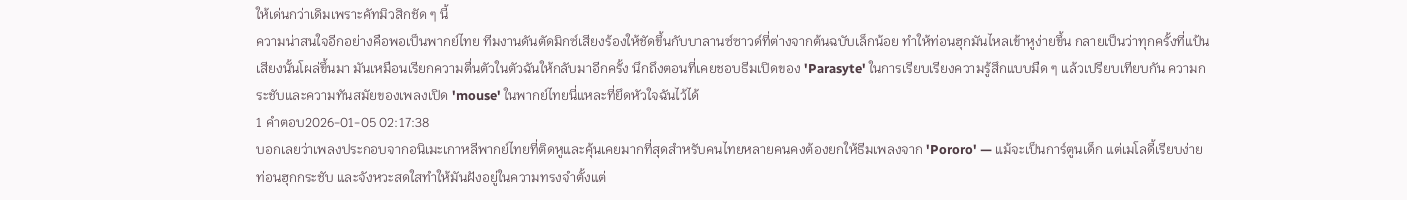ให้เด่นกว่าเดิมเพราะคัทมิวสิกชัด ๆ นี้
ความน่าสนใจอีกอย่างคือพอเป็นพากย์ไทย ทีมงานดันตัดมิกซ์เสียงร้องให้ชัดขึ้นกับบาลานซ์ซาวด์ที่ต่างจากต้นฉบับเล็กน้อย ทำให้ท่อนฮุกมันไหลเข้าหูง่ายขึ้น กลายเป็นว่าทุกครั้งที่แป้นเสียงนั้นโผล่ขึ้นมา มันเหมือนเรียกความตื่นตัวในตัวฉันให้กลับมาอีกครั้ง นึกถึงตอนที่เคยชอบธีมเปิดของ 'Parasyte' ในการเรียบเรียงความรู้สึกแบบมืด ๆ แล้วเปรียบเทียบกัน ความกระชับและความทันสมัยของเพลงเปิด 'mouse' ในพากย์ไทยนี่แหละที่ยึดหัวใจฉันไว้ได้
1 คำตอบ2026-01-05 02:17:38
บอกเลยว่าเพลงประกอบจากอนิเมะเกาหลีพากย์ไทยที่ติดหูและคุ้นเคยมากที่สุดสำหรับคนไทยหลายคนคงต้องยกให้ธีมเพลงจาก 'Pororo' — แม้จะเป็นการ์ตูนเด็ก แต่เมโลดี้เรียบง่าย ท่อนฮุกกระชับ และจังหวะสดใสทำให้มันฝังอยู่ในความทรงจำตั้งแต่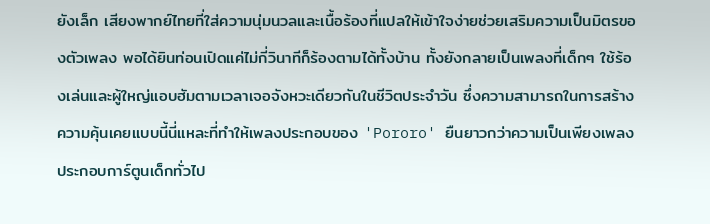ยังเล็ก เสียงพากย์ไทยที่ใส่ความนุ่มนวลและเนื้อร้องที่แปลให้เข้าใจง่ายช่วยเสริมความเป็นมิตรของตัวเพลง พอได้ยินท่อนเปิดแค่ไม่กี่วินาทีก็ร้องตามได้ทั้งบ้าน ทั้งยังกลายเป็นเพลงที่เด็กๆ ใช้ร้องเล่นและผู้ใหญ่แอบฮัมตามเวลาเจอจังหวะเดียวกันในชีวิตประจำวัน ซึ่งความสามารถในการสร้างความคุ้นเคยแบบนี้นี่แหละที่ทำให้เพลงประกอบของ 'Pororo' ยืนยาวกว่าความเป็นเพียงเพลงประกอบการ์ตูนเด็กทั่วไป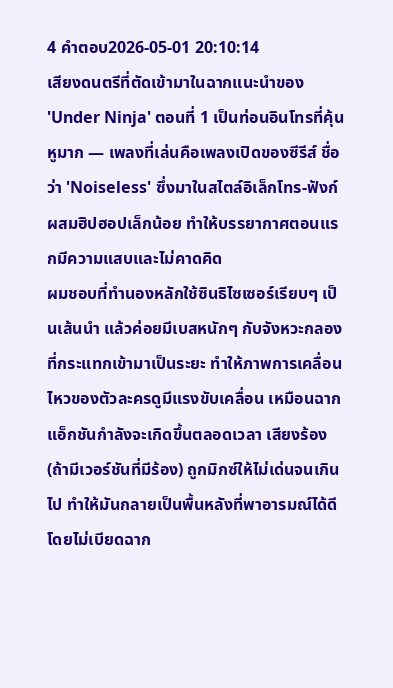4 คำตอบ2026-05-01 20:10:14
เสียงดนตรีที่ตัดเข้ามาในฉากแนะนำของ 'Under Ninja' ตอนที่ 1 เป็นท่อนอินโทรที่คุ้นหูมาก — เพลงที่เล่นคือเพลงเปิดของซีรีส์ ชื่อว่า 'Noiseless' ซึ่งมาในสไตล์อิเล็กโทร-ฟังก์ผสมฮิปฮอปเล็กน้อย ทำให้บรรยากาศตอนแรกมีความแสบและไม่คาดคิด
ผมชอบที่ทำนองหลักใช้ซินธิไซเซอร์เรียบๆ เป็นเส้นนำ แล้วค่อยมีเบสหนักๆ กับจังหวะกลองที่กระแทกเข้ามาเป็นระยะ ทำให้ภาพการเคลื่อนไหวของตัวละครดูมีแรงขับเคลื่อน เหมือนฉากแอ็กชันกำลังจะเกิดขึ้นตลอดเวลา เสียงร้อง (ถ้ามีเวอร์ชันที่มีร้อง) ถูกมิกซ์ให้ไม่เด่นจนเกินไป ทำให้มันกลายเป็นพื้นหลังที่พาอารมณ์ได้ดีโดยไม่เบียดฉาก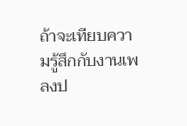ถ้าจะเทียบความรู้สึกกับงานเพลงป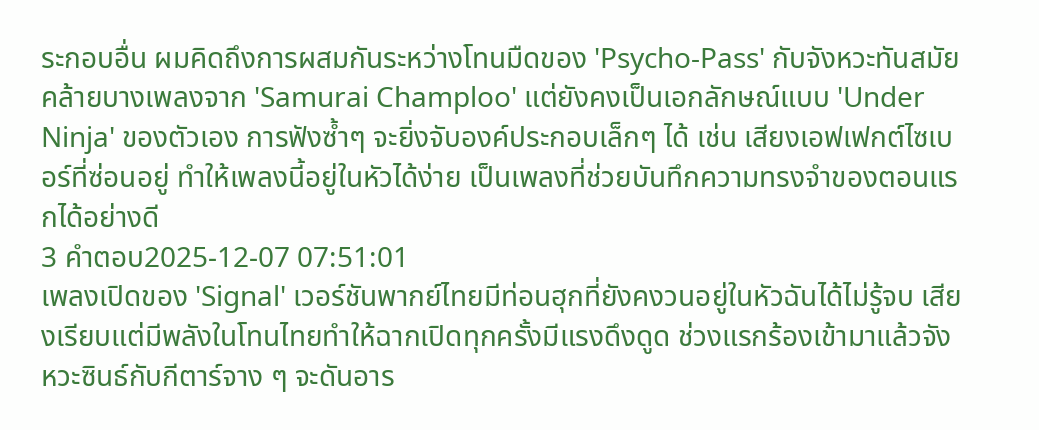ระกอบอื่น ผมคิดถึงการผสมกันระหว่างโทนมืดของ 'Psycho-Pass' กับจังหวะทันสมัยคล้ายบางเพลงจาก 'Samurai Champloo' แต่ยังคงเป็นเอกลักษณ์แบบ 'Under Ninja' ของตัวเอง การฟังซ้ำๆ จะยิ่งจับองค์ประกอบเล็กๆ ได้ เช่น เสียงเอฟเฟกต์ไซเบอร์ที่ซ่อนอยู่ ทำให้เพลงนี้อยู่ในหัวได้ง่าย เป็นเพลงที่ช่วยบันทึกความทรงจำของตอนแรกได้อย่างดี
3 คำตอบ2025-12-07 07:51:01
เพลงเปิดของ 'Signal' เวอร์ชันพากย์ไทยมีท่อนฮุกที่ยังคงวนอยู่ในหัวฉันได้ไม่รู้จบ เสียงเรียบแต่มีพลังในโทนไทยทำให้ฉากเปิดทุกครั้งมีแรงดึงดูด ช่วงแรกร้องเข้ามาแล้วจังหวะซินธ์กับกีตาร์จาง ๆ จะดันอาร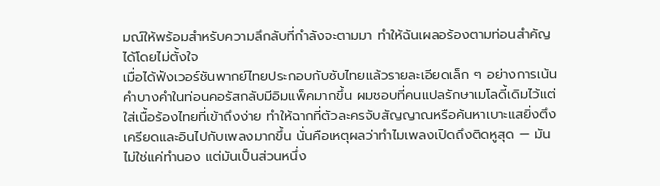มณ์ให้พร้อมสำหรับความลึกลับที่กำลังจะตามมา ทำให้ฉันเผลอร้องตามท่อนสำคัญได้โดยไม่ตั้งใจ
เมื่อได้ฟังเวอร์ชันพากย์ไทยประกอบกับซับไทยแล้วรายละเอียดเล็ก ๆ อย่างการเน้นคำบางคำในท่อนคอรัสกลับมีอิมแพ็คมากขึ้น ผมชอบที่คนแปลรักษาเมโลดี้เดิมไว้แต่ใส่เนื้อร้องไทยที่เข้าถึงง่าย ทำให้ฉากที่ตัวละครจับสัญญาณหรือค้นหาเบาะแสยิ่งตึงเครียดและอินไปกับเพลงมากขึ้น นั่นคือเหตุผลว่าทำไมเพลงเปิดถึงติดหูสุด — มันไม่ใช่แค่ทำนอง แต่มันเป็นส่วนหนึ่ง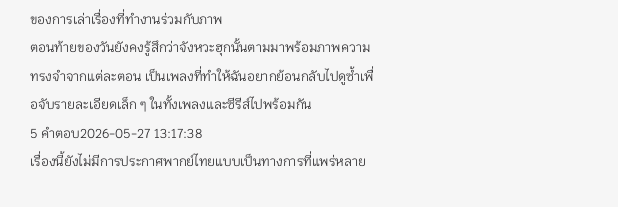ของการเล่าเรื่องที่ทำงานร่วมกับภาพ
ตอนท้ายของวันยังคงรู้สึกว่าจังหวะฮุกนั้นตามมาพร้อมภาพความทรงจำจากแต่ละตอน เป็นเพลงที่ทำให้ฉันอยากย้อนกลับไปดูซ้ำเพื่อจับรายละเอียดเล็ก ๆ ในทั้งเพลงและซีรีส์ไปพร้อมกัน
5 คำตอบ2026-05-27 13:17:38
เรื่องนี้ยังไม่มีการประกาศพากย์ไทยแบบเป็นทางการที่แพร่หลาย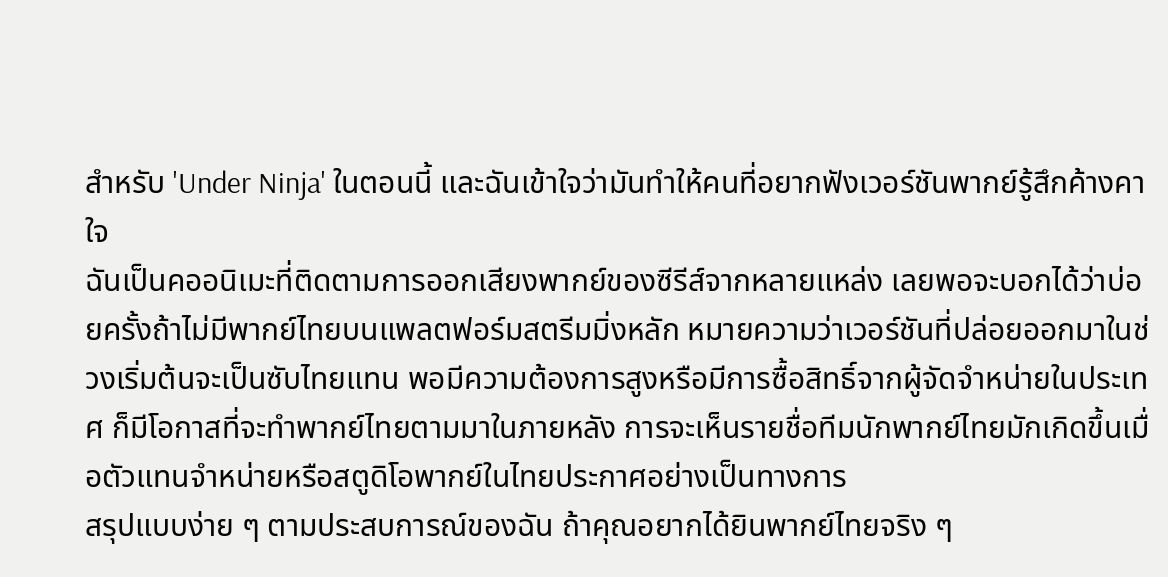สำหรับ 'Under Ninja' ในตอนนี้ และฉันเข้าใจว่ามันทำให้คนที่อยากฟังเวอร์ชันพากย์รู้สึกค้างคาใจ
ฉันเป็นคออนิเมะที่ติดตามการออกเสียงพากย์ของซีรีส์จากหลายแหล่ง เลยพอจะบอกได้ว่าบ่อยครั้งถ้าไม่มีพากย์ไทยบนแพลตฟอร์มสตรีมมิ่งหลัก หมายความว่าเวอร์ชันที่ปล่อยออกมาในช่วงเริ่มต้นจะเป็นซับไทยแทน พอมีความต้องการสูงหรือมีการซื้อสิทธิ์จากผู้จัดจำหน่ายในประเทศ ก็มีโอกาสที่จะทำพากย์ไทยตามมาในภายหลัง การจะเห็นรายชื่อทีมนักพากย์ไทยมักเกิดขึ้นเมื่อตัวแทนจำหน่ายหรือสตูดิโอพากย์ในไทยประกาศอย่างเป็นทางการ
สรุปแบบง่าย ๆ ตามประสบการณ์ของฉัน ถ้าคุณอยากได้ยินพากย์ไทยจริง ๆ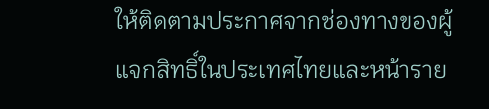ให้ติดตามประกาศจากช่องทางของผู้แจกสิทธิ์ในประเทศไทยและหน้าราย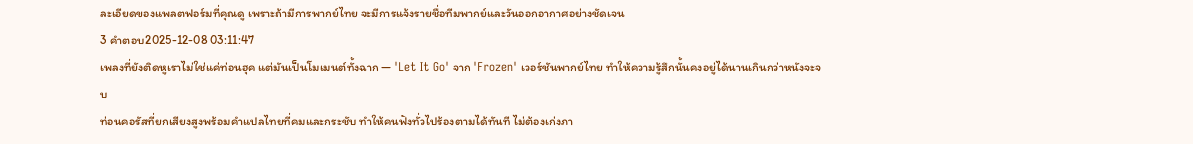ละเอียดของแพลตฟอร์มที่คุณดู เพราะถ้ามีการพากย์ไทย จะมีการแจ้งรายชื่อทีมพากย์และวันออกอากาศอย่างชัดเจน
3 คำตอบ2025-12-08 03:11:47
เพลงที่ยังติดหูเราไม่ใช่แค่ท่อนฮุค แต่มันเป็นโมเมนต์ทั้งฉาก — 'Let It Go' จาก 'Frozen' เวอร์ชันพากย์ไทย ทำให้ความรู้สึกนั้นคงอยู่ได้นานเกินกว่าหนังจะจบ
ท่อนคอรัสที่ยกเสียงสูงพร้อมคำแปลไทยที่คมและกระชับ ทำให้คนฟังทั่วไปร้องตามได้ทันที ไม่ต้องเก่งภา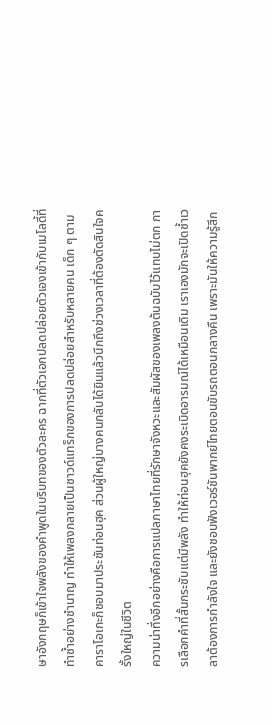ษาอังกฤษก็เข้าใจพลังของคำพูดในบริบทของตัวละคร ฉากที่ตัวเอกปลดปล่อยตัวเองเข้ากับเมโลดี้ที่ทำซ้ำอย่างชำนาญ ทำให้เพลงกลายเป็นซาวด์แทร็กของการปลดปล่อยสำหรับหลายคน เด็ก ๆ ตามคาราโอเกะก็ชอบมาประชันท่อนฮุค ส่วนผู้ใหญ่บางคนกลับได้ยินแล้วนึกถึงช่วงเวลาที่ต้องตัดสินใจครั้งใหญ่ในชีวิต
ความน่าทึ่งอีกอย่างคือการแปลภาษาไทยที่รักษาจังหวะและสัมผัสของเพลงต้นฉบับไว้แทบไม่ตก การเลือกคำที่สั้นกระชับแต่มีพลัง ทำให้ท่อนฮุคยังคงระเบิดอารมณ์ได้เหมือนเดิม เราเองมักจะเปิดซ้ำเวลาต้องการกำลังใจ และยังชอบฟังเวอร์ชันพากย์ไทยตอนขับรถตอนกลางคืน เพราะมันให้ความรู้สึก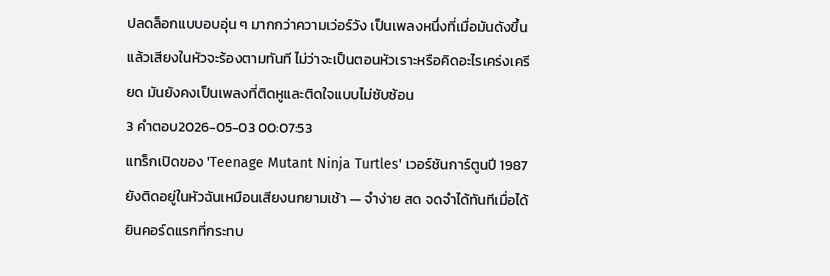ปลดล็อกแบบอบอุ่น ๆ มากกว่าความเว่อร์วัง เป็นเพลงหนึ่งที่เมื่อมันดังขึ้นแล้วเสียงในหัวจะร้องตามทันที ไม่ว่าจะเป็นตอนหัวเราะหรือคิดอะไรเคร่งเครียด มันยังคงเป็นเพลงที่ติดหูและติดใจแบบไม่ซับซ้อน
3 คำตอบ2026-05-03 00:07:53
แทร็กเปิดของ 'Teenage Mutant Ninja Turtles' เวอร์ชันการ์ตูนปี 1987 ยังติดอยู่ในหัวฉันเหมือนเสียงนกยามเช้า — จำง่าย สด จดจำได้ทันทีเมื่อได้ยินคอร์ดแรกที่กระทบ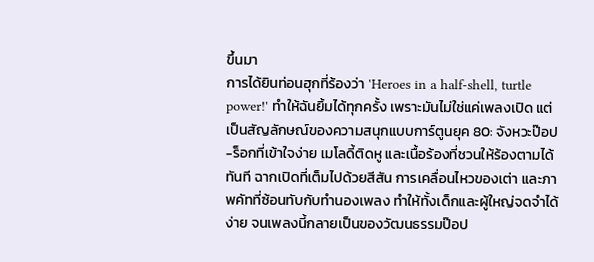ขึ้นมา
การได้ยินท่อนฮุกที่ร้องว่า 'Heroes in a half-shell, turtle power!' ทำให้ฉันยิ้มได้ทุกครั้ง เพราะมันไม่ใช่แค่เพลงเปิด แต่เป็นสัญลักษณ์ของความสนุกแบบการ์ตูนยุค 80: จังหวะป๊อป-ร็อกที่เข้าใจง่าย เมโลดี้ติดหู และเนื้อร้องที่ชวนให้ร้องตามได้ทันที ฉากเปิดที่เต็มไปด้วยสีสัน การเคลื่อนไหวของเต่า และภาพคัทที่ซ้อนทับกับทำนองเพลง ทำให้ทั้งเด็กและผู้ใหญ่จดจำได้ง่าย จนเพลงนี้กลายเป็นของวัฒนธรรมป๊อป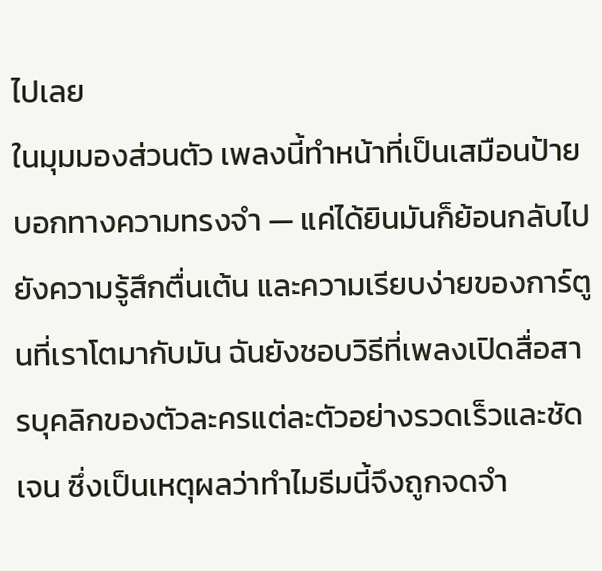ไปเลย
ในมุมมองส่วนตัว เพลงนี้ทำหน้าที่เป็นเสมือนป้ายบอกทางความทรงจำ — แค่ได้ยินมันก็ย้อนกลับไปยังความรู้สึกตื่นเต้น และความเรียบง่ายของการ์ตูนที่เราโตมากับมัน ฉันยังชอบวิธีที่เพลงเปิดสื่อสารบุคลิกของตัวละครแต่ละตัวอย่างรวดเร็วและชัดเจน ซึ่งเป็นเหตุผลว่าทำไมธีมนี้จึงถูกจดจำ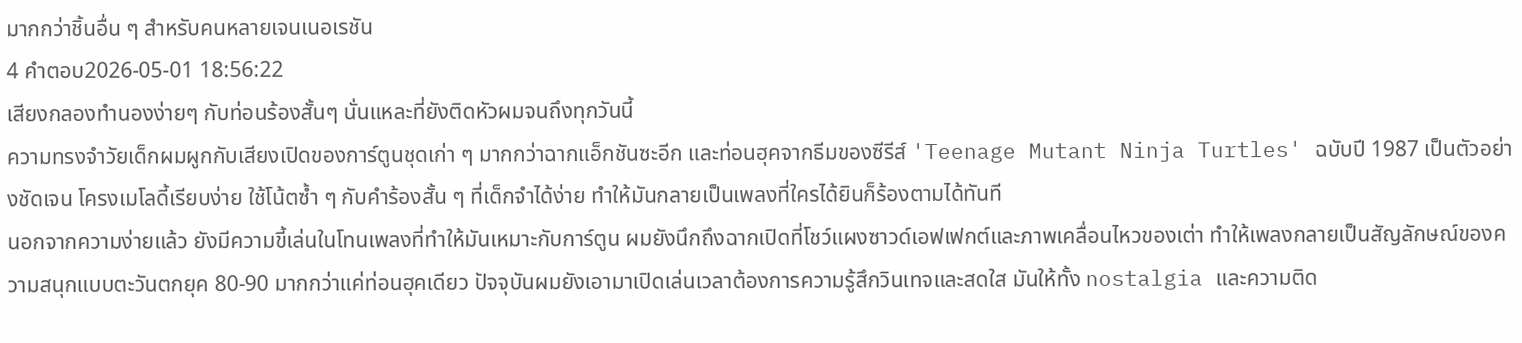มากกว่าชิ้นอื่น ๆ สำหรับคนหลายเจนเนอเรชัน
4 คำตอบ2026-05-01 18:56:22
เสียงกลองทำนองง่ายๆ กับท่อนร้องสั้นๆ นั่นแหละที่ยังติดหัวผมจนถึงทุกวันนี้
ความทรงจำวัยเด็กผมผูกกับเสียงเปิดของการ์ตูนชุดเก่า ๆ มากกว่าฉากแอ็กชันซะอีก และท่อนฮุคจากธีมของซีรีส์ 'Teenage Mutant Ninja Turtles' ฉบับปี 1987 เป็นตัวอย่างชัดเจน โครงเมโลดี้เรียบง่าย ใช้โน้ตซ้ำ ๆ กับคำร้องสั้น ๆ ที่เด็กจำได้ง่าย ทำให้มันกลายเป็นเพลงที่ใครได้ยินก็ร้องตามได้ทันที
นอกจากความง่ายแล้ว ยังมีความขี้เล่นในโทนเพลงที่ทำให้มันเหมาะกับการ์ตูน ผมยังนึกถึงฉากเปิดที่โชว์แผงซาวด์เอฟเฟกต์และภาพเคลื่อนไหวของเต่า ทำให้เพลงกลายเป็นสัญลักษณ์ของความสนุกแบบตะวันตกยุค 80-90 มากกว่าแค่ท่อนฮุคเดียว ปัจจุบันผมยังเอามาเปิดเล่นเวลาต้องการความรู้สึกวินเทจและสดใส มันให้ทั้ง nostalgia และความติด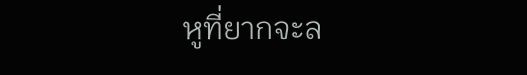หูที่ยากจะล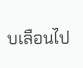บเลือนไป